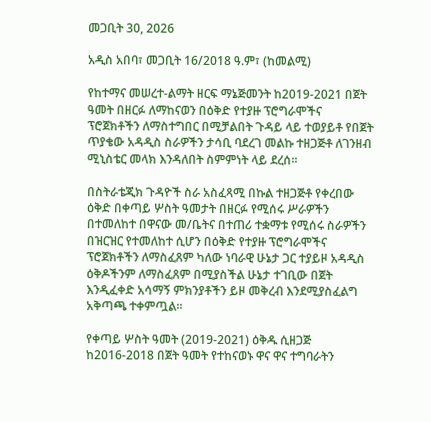መጋቢት 30, 2026

አዲስ አበባ፣ መጋቢት 16/2018 ዓ.ም፣ (ከመልሚ)

የከተማና መሠረተ-ልማት ዘርፍ ማኔጅመንት ከ2019-2021 በጀት ዓመት በዘርፉ ለማከናወን በዕቅድ የተያዙ ፕሮግራሞችና ፕሮጀክቶችን ለማስተግበር በሚቻልበት ጉዳይ ላይ ተወያይቶ የበጀት ጥያቄው አዳዲስ ስራዎችን ታሳቢ ባደረገ መልኩ ተዘጋጅቶ ለገንዘብ ሚኒስቴር መላክ እንዳለበት ስምምነት ላይ ደረሰ፡፡

በስትራቴጂክ ጉዳዮች ስራ አስፈጻሚ በኩል ተዘጋጅቶ የቀረበው ዕቅድ በቀጣይ ሦስት ዓመታት በዘርፉ የሚሰሩ ሥራዎችን በተመለከተ በዋናው መ/ቤትና በተጠሪ ተቋማቱ የሚሰሩ ስራዎችን በዝርዝር የተመለከተ ሲሆን በዕቅድ የተያዙ ፕሮግራሞችና ፕሮጀክቶችን ለማስፈጸም ካለው ነባራዊ ሁኔታ ጋር ተያይዞ አዳዲስ ዕቅዶችንም ለማስፈጸም በሚያስችል ሁኔታ ተገቢው በጀት እንዲፈቀድ አሳማኝ ምክንያቶችን ይዞ መቅረብ እንደሚያስፈልግ አቅጣጫ ተቀምጧል፡፡

የቀጣይ ሦስት ዓመት (2019-2021) ዕቅዱ ሲዘጋጅ ከ2016-2018 በጀት ዓመት የተከናወኑ ዋና ዋና ተግባራትን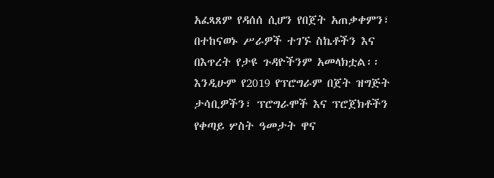አፈጻጸም የዳሰሰ ሲሆን የበጀት አጠቃቀምን፣ በተከናወኑ ሥራዎች ተገኙ ስኬቶችን እና በእጥረት የታዩ ጉዳዮችንም አመላክቷል፡፡ እንዲሁም የ2019 የፕሮግራም በጀት ዝግጅት ታሳቢዎችን፣ ፕሮግራሞች እና ፕሮጀክቶችን የቀጣይ ሦስት ዓመታት ዋና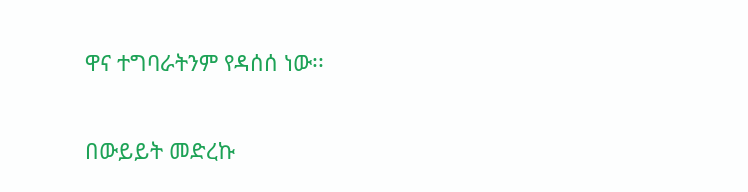ዋና ተግባራትንም የዳሰሰ ነው፡፡

በውይይት መድረኩ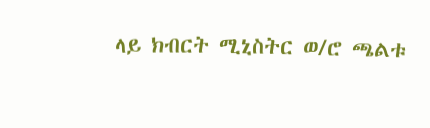ላይ ክብርት ሚኒስትር ወ/ሮ ጫልቱ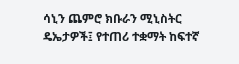ሳኒን ጨምሮ ክቡራን ሚኒስትር ዴኤታዎች፤ የተጠሪ ተቋማት ከፍተኛ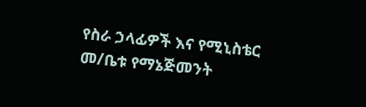የስራ ኃላፊዎች እና የሚኒስቴር መ/ቤቱ የማኔጅመንት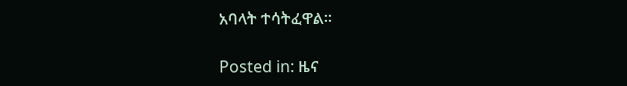አባላት ተሳትፈዋል፡፡

Posted in: ዜና